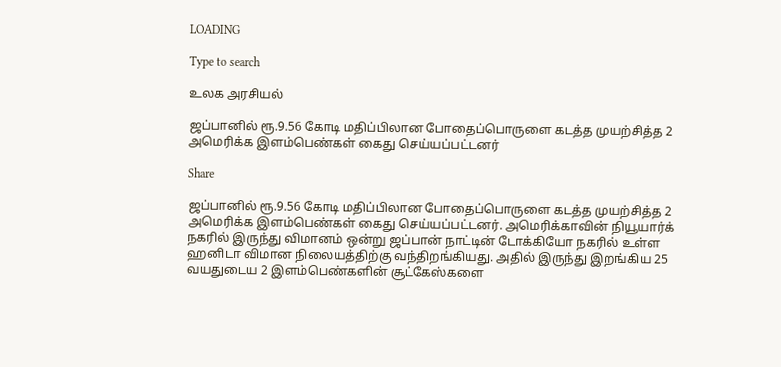LOADING

Type to search

உலக அரசியல்

ஜப்பானில் ரூ.9.56 கோடி மதிப்பிலான போதைப்பொருளை கடத்த முயற்சித்த 2 அமெரிக்க இளம்பெண்கள் கைது செய்யப்பட்டனர்

Share

ஜப்பானில் ரூ.9.56 கோடி மதிப்பிலான போதைப்பொருளை கடத்த முயற்சித்த 2 அமெரிக்க இளம்பெண்கள் கைது செய்யப்பட்டனர். அமெரிக்காவின் நியூயார்க் நகரில் இருந்து விமானம் ஒன்று ஜப்பான் நாட்டின் டோக்கியோ நகரில் உள்ள ஹனிடா விமான நிலையத்திற்கு வந்திறங்கியது. அதில் இருந்து இறங்கிய 25 வயதுடைய 2 இளம்பெண்களின் சூட்கேஸ்களை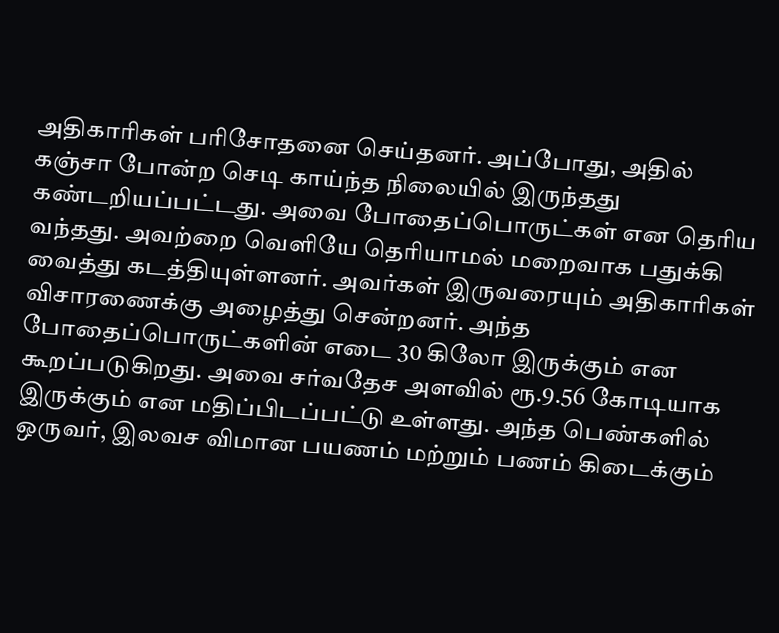அதிகாரிகள் பரிசோதனை செய்தனர். அப்போது, அதில் கஞ்சா போன்ற செடி காய்ந்த நிலையில் இருந்தது கண்டறியப்பட்டது. அவை போதைப்பொருட்கள் என தெரிய வந்தது. அவற்றை வெளியே தெரியாமல் மறைவாக பதுக்கி வைத்து கடத்தியுள்ளனர். அவர்கள் இருவரையும் அதிகாரிகள் விசாரணைக்கு அழைத்து சென்றனர். அந்த போதைப்பொருட்களின் எடை 30 கிலோ இருக்கும் என கூறப்படுகிறது. அவை சர்வதேச அளவில் ரூ.9.56 கோடியாக இருக்கும் என மதிப்பிடப்பட்டு உள்ளது. அந்த பெண்களில் ஒருவர், இலவச விமான பயணம் மற்றும் பணம் கிடைக்கும்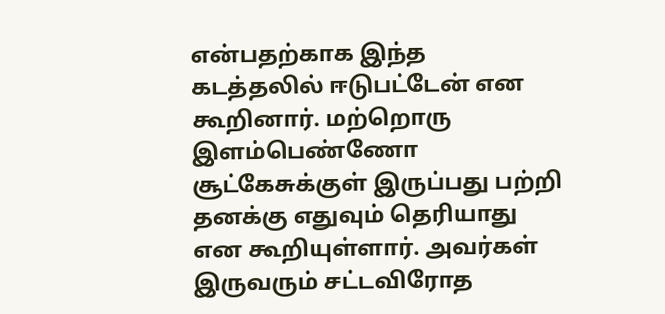என்பதற்காக இந்த கடத்தலில் ஈடுபட்டேன் என கூறினார். மற்றொரு இளம்பெண்ணோ சூட்கேசுக்குள் இருப்பது பற்றி தனக்கு எதுவும் தெரியாது என கூறியுள்ளார். அவர்கள் இருவரும் சட்டவிரோத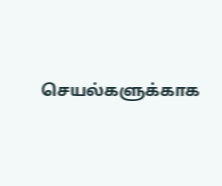செயல்களுக்காக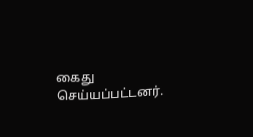கைது செய்யப்பட்டனர்.